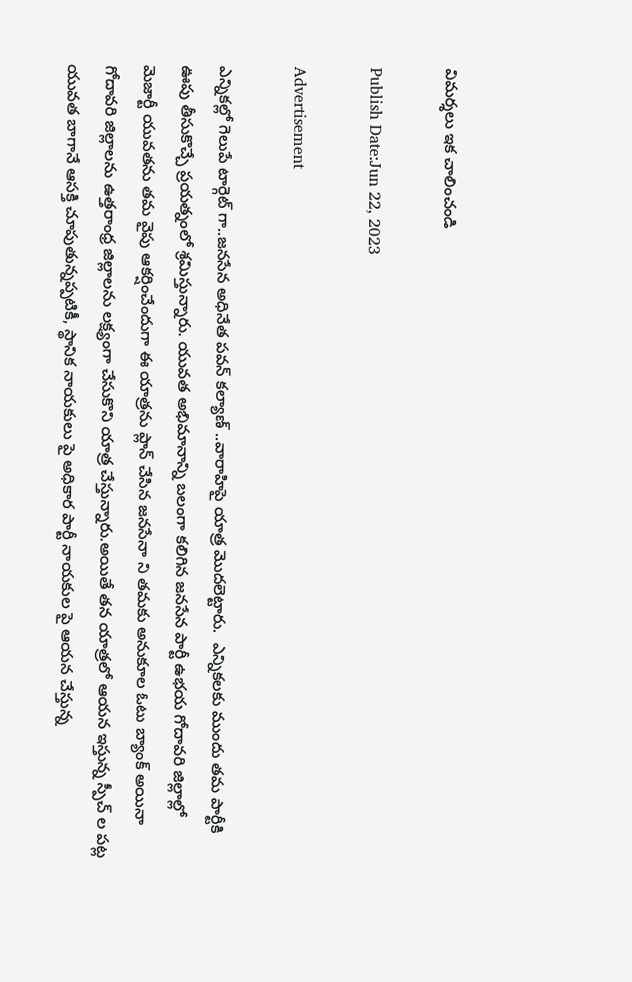విమర్శలు ఇక చాలించండి

Publish Date:Jun 22, 2023

Advertisement

ఎన్నికల్లో గెలుపే టార్గెట్ గా..జనసేన అధినేత పవన్ కల్యాణ్ ..వారాహిపై యాత్ర మొదలెట్టారు.  ఎన్నికలకు ముందు తమ పార్టీకి ఊపు తీసుకొచ్చే ప్రయత్నంలో శ్రమిస్తున్నారు. యువత అభిమానాన్ని బలంగా కలిగిన జనసేన పార్టీ ఉభయ గోదావరి జిల్లాల్లో మెజార్టీ యువతను తమ వైపు ఆకర్షించేందుగా ఈ యాత్రను ప్లాన్ చేసిన జనసేనా ని తమకు అనుకూల ఓటు బ్యాంక్ అయినా గోదావరి జిల్లాలను ఉత్తరాంధ్ర జిల్లాలను లక్ష్యంగా చేసుకొని యాత్ర చేస్తున్నారు.అయితే తన యాత్రలో ఆయన ఇస్తున్న స్పీచ్ ల పట్ల యువత బాగానే ఆసక్తి చూపుతున్నప్పటికీ, స్థానిక నాయకులు పై అధికార పార్టీ నాయకుల పై ఆయన చేస్తున్న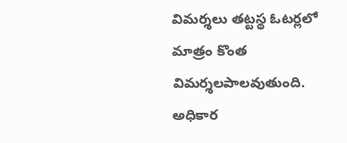విమర్శలు తట్టస్థ ఓటర్లలో మాత్రం కొంత విమర్శలపాలవుతుంది. అధికార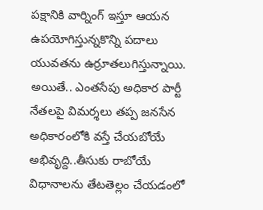పక్షానికి వార్నింగ్ ఇస్తూ ఆయన ఉపయోగిస్తున్నకొన్ని పదాలు యువతను ఉర్రూతలుగిస్తున్నాయి. అయితే.. ఎంతసేపు అధికార పార్టీ నేతలపై విమర్శలు తప్ప జనసేన అధికారంలోకి వస్తే చేయబోయే అభివృద్ది..తీసుకు రాబోయే విధానాలను తేటతెల్లం చేయడంలో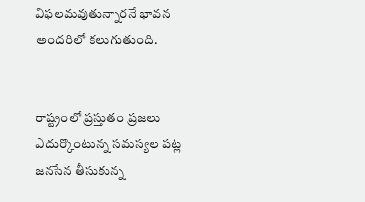విఫలమవుతున్నారనే భావన అందరిలో కలుగుతుంది.


రాష్ట్రంలో ప్రస్తుతం ప్రజలు ఎదుర్కొంటున్న సమస్యల పట్ల జనసేన తీసుకున్న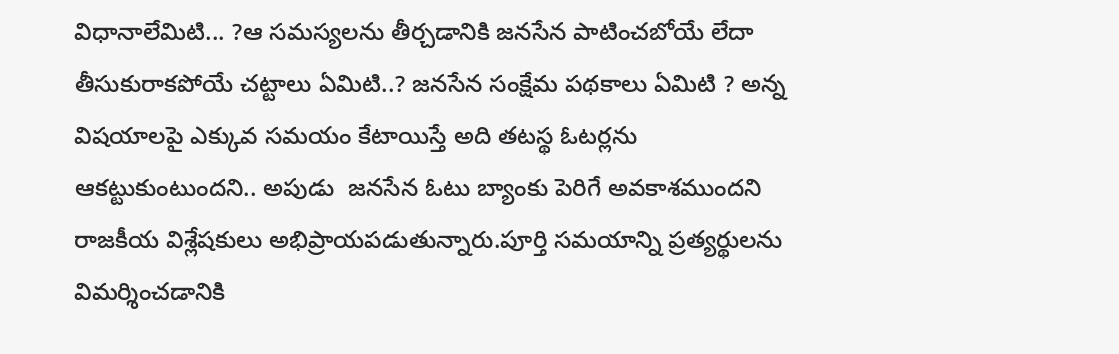విధానాలేమిటి... ?ఆ సమస్యలను తీర్చడానికి జనసేన పాటించబోయే లేదా తీసుకురాకపోయే చట్టాలు ఏమిటి..? జనసేన సంక్షేమ పథకాలు ఏమిటి ? అన్న విషయాలపై ఎక్కువ సమయం కేటాయిస్తే అది తటస్థ ఓటర్లను ఆకట్టుకుంటుందని.. అపుడు  జనసేన ఓటు బ్యాంకు పెరిగే అవకాశముందని రాజకీయ విశ్లేషకులు అభిప్రాయపడుతున్నారు.పూర్తి సమయాన్ని ప్రత్యర్థులను విమర్శించడానికి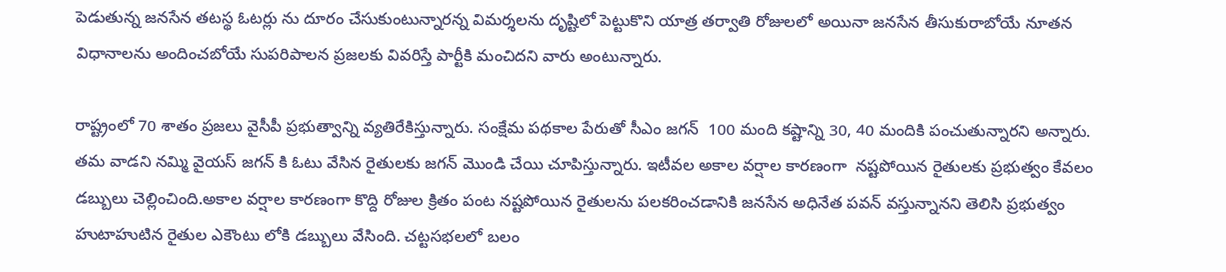పెడుతున్న జనసేన తటస్థ ఓటర్లు ను దూరం చేసుకుంటున్నారన్న విమర్శలను దృష్టిలో పెట్టుకొని యాత్ర తర్వాతి రోజులలో అయినా జనసేన తీసుకురాబోయే నూతన విధానాలను అందించబోయే సుపరిపాలన ప్రజలకు వివరిస్తే పార్టీకి మంచిదని వారు అంటున్నారు.

రాష్ట్రంలో 70 శాతం ప్రజలు వైసీపీ ప్రభుత్వాన్ని వ్యతిరేకిస్తున్నారు. సంక్షేమ పథకాల పేరుతో సీఎం జగన్  100 మంది కష్టాన్ని 30, 40 మందికి పంచుతున్నారని అన్నారు. తమ వాడని నమ్మి వైయస్ జగన్ కి ఓటు వేసిన రైతులకు జగన్ మొండి చేయి చూపిస్తున్నారు. ఇటీవల అకాల వర్షాల కారణంగా  నష్టపోయిన రైతులకు ప్రభుత్వం కేవలం డబ్బులు చెల్లించింది.అకాల వర్షాల కారణంగా కొద్ది రోజుల క్రితం పంట నష్టపోయిన రైతులను పలకరించడానికి జనసేన అధినేత పవన్ వస్తున్నానని తెలిసి ప్రభుత్వం హుటాహుటిన రైతుల ఎకౌంటు లోకి డబ్బులు వేసింది. చట్టసభలలో బలం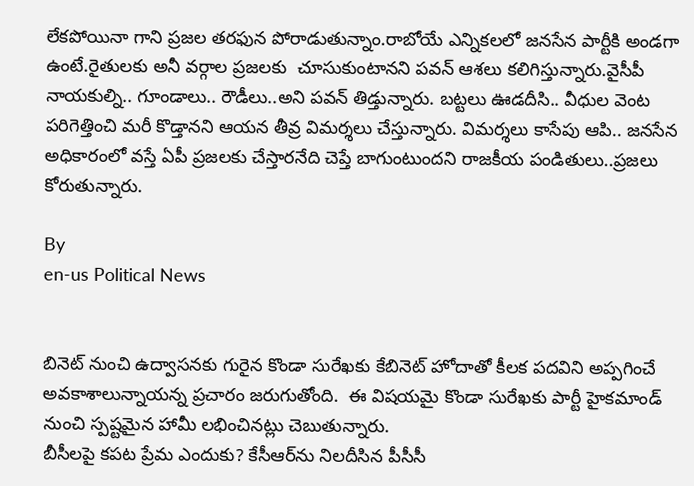లేకపోయినా గాని ప్రజల తరఫున పోరాడుతున్నాం.రాబోయే ఎన్నికలలో జనసేన పార్టీకి అండగా ఉంటే.రైతులకు అనీ వర్గాల ప్రజలకు  చూసుకుంటానని పవన్ ఆశలు కలిగిస్తున్నారు.వైసీపీ నాయకుల్ని.. గూండాలు.. రౌడీలు..అని పవన్ తిడ్తున్నారు. బట్టలు ఊడదీసి.. వీధుల వెంట పరిగెత్తించి మరీ కొడ్తానని ఆయన తీవ్ర విమర్శలు చేస్తున్నారు. విమర్శలు కాసేపు ఆపి.. జనసేన  అధికారంలో వస్తే ఏపీ ప్రజలకు చేస్తారనేది చెప్తే బాగుంటుందని రాజకీయ పండితులు..ప్రజలు కోరుతున్నారు.

By
en-us Political News


బినెట్ నుంచి ఉద్వాసనకు గురైన కొండా సురేఖకు కేబినెట్ హోదాతో కీలక పదవిని అప్పగించే అవకాశాలున్నాయన్న ప్రచారం జరుగుతోంది.  ఈ విషయమై కొండా సురేఖకు పార్టీ హైకమాండ్ నుంచి స్పష్టమైన హామీ లభించినట్లు చెబుతున్నారు.
బీసీలపై కపట ప్రేమ ఎందుకు? కేసీఆర్‌ను నిలదీసిన పీసీసీ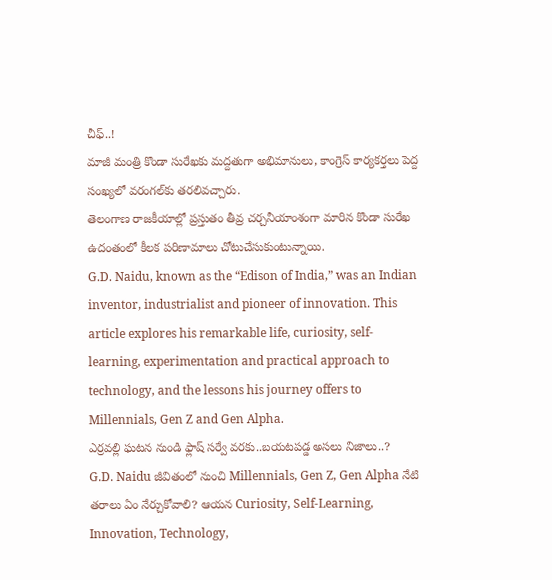చీఫ్..!
మాజీ మంత్రి కొండా సురేఖకు మద్దతుగా అభిమానులు, కాంగ్రెస్ కార్యకర్తలు పెద్ద సంఖ్యలో వరంగల్‌కు తరలివచ్చారు.
తెలంగాణ రాజకీయాల్లో ప్రస్తుతం తీవ్ర చర్చనీయాంశంగా మారిన కొండా సురేఖ ఉదంతంలో కీలక పరిణామాలు చోటుచేసుకుంటున్నాయి.
G.D. Naidu, known as the “Edison of India,” was an Indian inventor, industrialist and pioneer of innovation. This article explores his remarkable life, curiosity, self-learning, experimentation and practical approach to technology, and the lessons his journey offers to Millennials, Gen Z and Gen Alpha.
ఎర్రవల్లి ఘటన నుండి ఫ్లాష్ సర్వే వరకు..బయటపడ్డ అసలు నిజాలు..?
G.D. Naidu జీవితంలో నుంచి Millennials, Gen Z, Gen Alpha నేటి తరాలు ఏం నేర్చుకోవాలి? ఆయన Curiosity, Self-Learning, Innovation, Technology,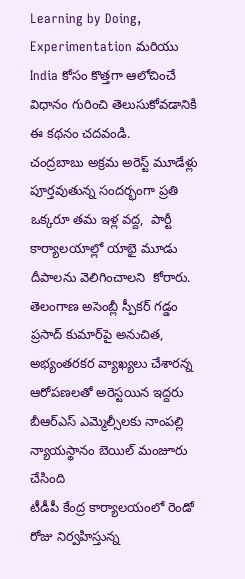Learning by Doing, Experimentation మరియు India కోసం కొత్తగా ఆలోచించే విధానం గురించి తెలుసుకోవడానికి ఈ కథనం చదవండి.
చంద్రబాబు అక్రమ అరెస్ట్ మూడేళ్లు పూర్తవుతున్న సందర్భంగా ప్రతి ఒక్కరూ తమ ఇళ్ల వద్ద,  పార్టీ కార్యాలయాల్లో యాభై మూడు దీపాలను వెలిగించాలని  కోరారు.
తెలంగాణ అసెంబ్లీ స్పీకర్ గడ్డం ప్రసాద్ కుమార్‌పై అనుచిత, అభ్యంతరకర వ్యాఖ్యలు చేశారన్న ఆరోపణలతో అరెస్టయిన ఇద్దరు బీఆర్ఎస్ ఎమ్మెల్సీలకు నాంపల్లి న్యాయస్థానం బెయిల్ మంజూరు చేసింది
టీడీపీ కేంద్ర కార్యాలయంలో రెండో రోజు నిర్వహిస్తున్న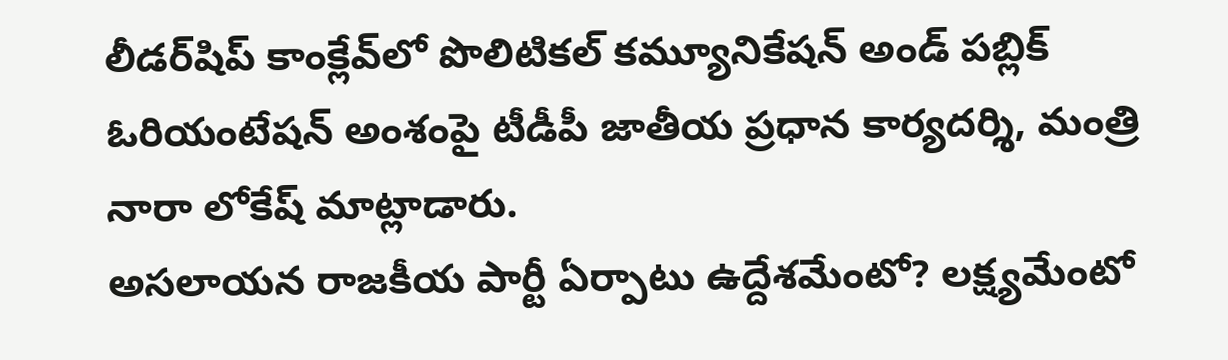లీడర్‌షిప్ కాంక్లేవ్‌లో పొలిటికల్ కమ్యూనికేషన్ అండ్ పబ్లిక్ ఓరియంటేషన్ అంశంపై టీడీపీ జాతీయ ప్రధాన కార్యదర్శి, మంత్రి నారా లోకేష్ మాట్లాడారు.
అసలాయన రాజకీయ పార్టీ ఏర్పాటు ఉద్దేశమేంటో? లక్ష్యమేంటో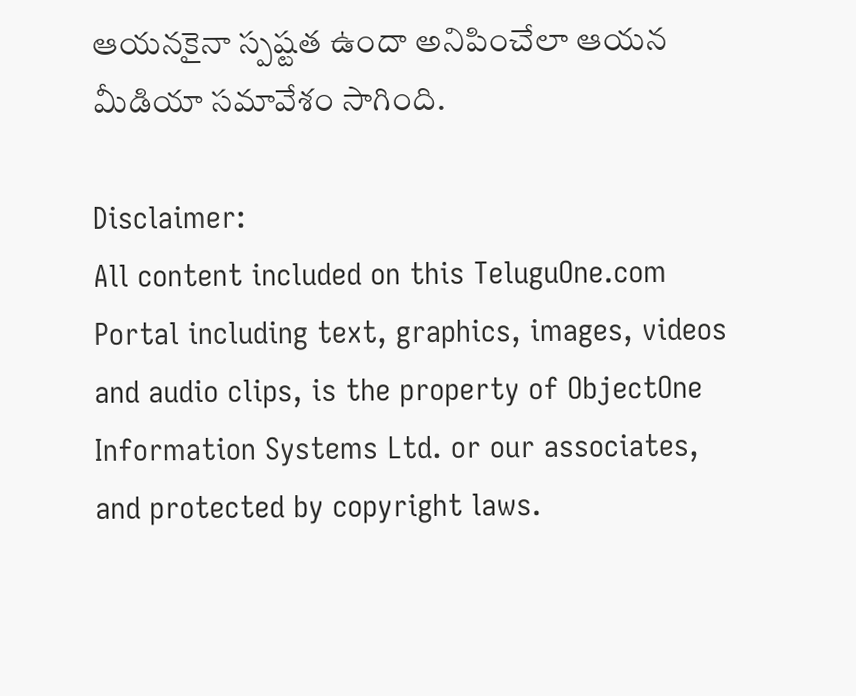ఆయనకైనా స్పష్టత ఉందా అనిపించేలా ఆయన మీడియా సమావేశం సాగింది.

Disclaimer:
All content included on this TeluguOne.com Portal including text, graphics, images, videos and audio clips, is the property of ObjectOne Information Systems Ltd. or our associates, and protected by copyright laws.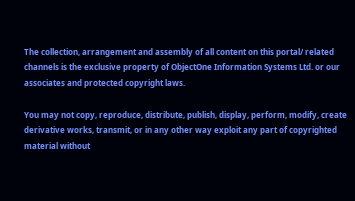The collection, arrangement and assembly of all content on this portal/ related channels is the exclusive property of ObjectOne Information Systems Ltd. or our associates and protected copyright laws.

You may not copy, reproduce, distribute, publish, display, perform, modify, create derivative works, transmit, or in any other way exploit any part of copyrighted material without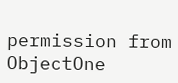permission from ObjectOne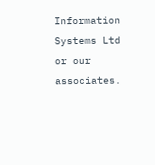Information Systems Ltd or our associates.